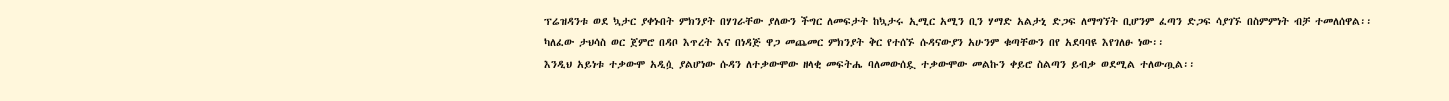ፕሬዝዳንቱ ወደ ኳታር ያቀኑበት ምክንያት በሃገራቸው ያለውን ችግር ለመፍታት ከኳታሩ ኢሚር አሚን ቢን ሃማድ አልታኒ ድጋፍ ለማግኘት ቢሆንም ፈጣን ድጋፍ ሳያገኙ በስምምነት ብቻ ተመለሰዋል፡፡
ካለፈው ታህሳስ ወር ጀምሮ በዳቦ እጥረት እና በነዳጅ ዋጋ መጨመር ምክንያት ቅር የተሰኙ ሱዳናውያን አሁንም ቁጣቸውን በየ አደባባዩ እየገለፁ ነው፡፡
እንዲህ አይነቱ ተቃውሞ አዲሷ ያልሆነው ሱዳን ለተቃውሞው ዘላቂ መፍትሔ ባለመውሰዷ ተቃውሞው መልኩን ቀይሮ ስልጣን ይብቃ ወደሚል ተለውጧል፡፡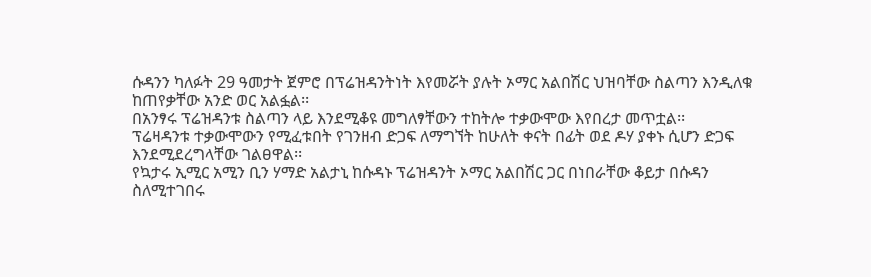ሱዳንን ካለፉት 29 ዓመታት ጀምሮ በፕሬዝዳንትነት እየመሯት ያሉት ኦማር አልበሽር ህዝባቸው ስልጣን እንዲለቁ ከጠየቃቸው አንድ ወር አልፏል፡፡
በአንፃሩ ፕሬዝዳንቱ ስልጣን ላይ እንደሚቆዩ መግለፃቸውን ተከትሎ ተቃውሞው እየበረታ መጥቷል፡፡
ፕሬዛዳንቱ ተቃውሞውን የሚፈቱበት የገንዘብ ድጋፍ ለማግኘት ከሁለት ቀናት በፊት ወደ ዶሃ ያቀኑ ሲሆን ድጋፍ እንደሚደረግላቸው ገልፀዋል፡፡
የኳታሩ ኢሚር አሚን ቢን ሃማድ አልታኒ ከሱዳኑ ፕሬዝዳንት ኦማር አልበሽር ጋር በነበራቸው ቆይታ በሱዳን ስለሚተገበሩ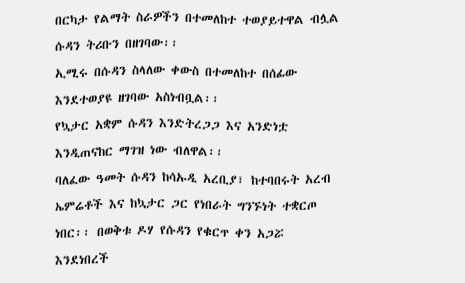በርካታ የልማት ስራዎችን በተመለከተ ተወያይተዋል ብሏል ሱዳን ትሪቡን በዘገባው፡፡
ኢሚሩ በሱዳን ስላለው ቀውስ በተመለከተ በሰፊው እንደተወያዩ ዘገባው አስነብቧል፡፡
የኳታር አቋም ሱዳን እንድትረጋጋ እና አንድነቷ እንዲጠናከር ማገዝ ነው ብለዋል፡፡
ባለፈው ዓመት ሱዳን ከሳኡዲ አረቢያ፣ ከተባበሩት አረብ ኤምሬቶች እና ከኳታር ጋር የነበራት ግንኙነት ተቋርጦ ነበር፡፡ በወቅቱ ዶሃ የሱዳን የቁርጥ ቀን አጋሯ እንደነበረች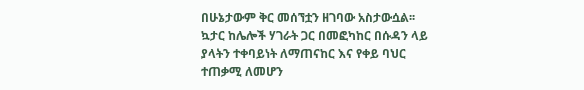በሁኔታውም ቅር መሰኘቷን ዘገባው አስታውሷል፡፡
ኳታር ከሌሎች ሃገራት ጋር በመፎካከር በሱዳን ላይ ያላትን ተቀባይነት ለማጠናከር እና የቀይ ባህር ተጠቃሚ ለመሆን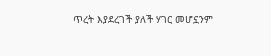ጥረት እያደረገች ያለች ሃገር መሆኗንም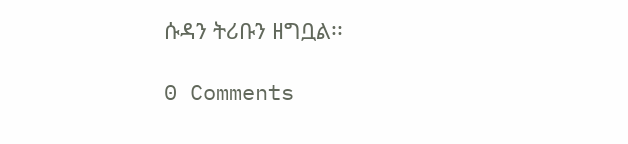ሱዳን ትሪቡን ዘግቧል፡፡

0 Comments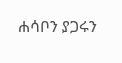ሐሳቦን ያጋሩን